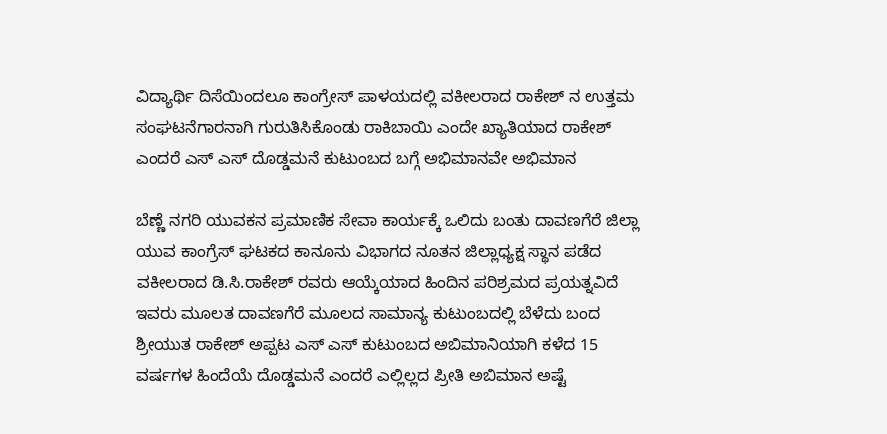ವಿದ್ಯಾರ್ಥಿ ದಿಸೆಯಿಂದಲೂ ಕಾಂಗ್ರೇಸ್ ಪಾಳಯದಲ್ಲಿ ವಕೀಲರಾದ ರಾಕೇಶ್ ನ ಉತ್ತಮ ಸಂಘಟನೆಗಾರನಾಗಿ ಗುರುತಿಸಿಕೊಂಡು ರಾಕಿಬಾಯಿ ಎಂದೇ ಖ್ಯಾತಿಯಾದ ರಾಕೇಶ್ ಎಂದರೆ ಎಸ್ ಎಸ್ ದೊಡ್ಡಮನೆ ಕುಟುಂಬದ ಬಗ್ಗೆ ಅಭಿಮಾನವೇ ಅಭಿಮಾನ

ಬೆಣ್ಣೆ ನಗರಿ ಯುವಕನ ಪ್ರಮಾಣಿಕ ಸೇವಾ ಕಾರ್ಯಕ್ಕೆ ಒಲಿದು ಬಂತು ದಾವಣಗೆರೆ ಜಿಲ್ಲಾ ಯುವ ಕಾಂಗ್ರೆಸ್ ಘಟಕದ ಕಾನೂನು ವಿಭಾಗದ ನೂತನ ಜಿಲ್ಲಾಧ್ಯಕ್ಷ ಸ್ಥಾನ ಪಡೆದ ವಕೀಲರಾದ ಡಿ.ಸಿ.ರಾಕೇಶ್ ರವರು ಆಯ್ಕೆಯಾದ ಹಿಂದಿನ ಪರಿಶ್ರಮದ ಪ್ರಯತ್ನವಿದೆ ಇವರು ಮೂಲತ ದಾವಣಗೆರೆ ಮೂಲದ ಸಾಮಾನ್ಯ ಕುಟುಂಬದಲ್ಲಿ‌ ಬೆಳೆದು ಬಂದ ಶ್ರೀಯುತ ರಾಕೇಶ್ ಅಪ್ಪಟ ಎಸ್ ಎಸ್ ಕುಟುಂಬದ ಅಬಿಮಾನಿಯಾಗಿ ಕಳೆದ 15 ವರ್ಷಗಳ ಹಿಂದೆಯೆ ದೊಡ್ಡಮನೆ ಎಂದರೆ ಎಲ್ಲಿಲ್ಲದ ಪ್ರೀತಿ ಅಬಿಮಾನ ಅಷ್ಟೆ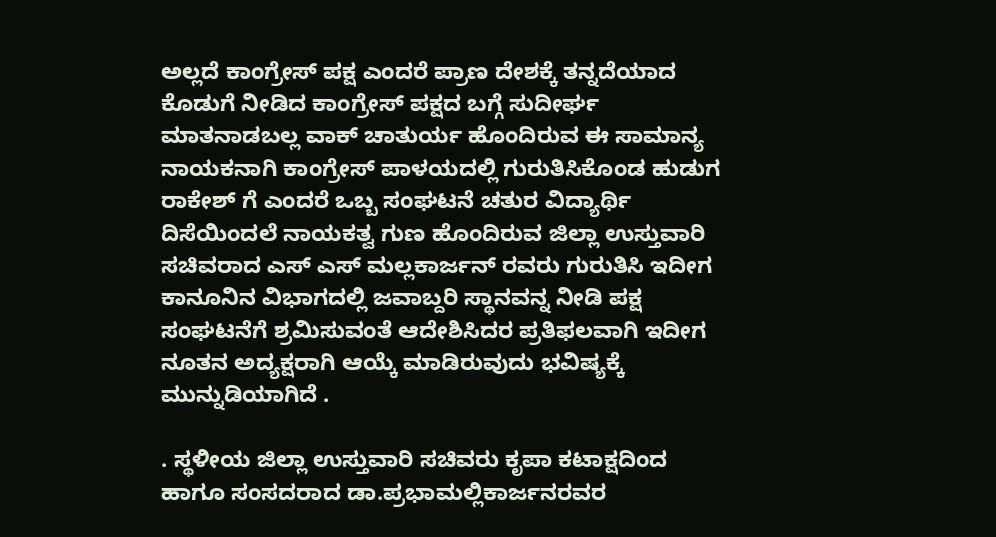ಅಲ್ಲದೆ ಕಾಂಗ್ರೇಸ್ ಪಕ್ಷ ಎಂದರೆ ಪ್ರಾಣ ದೇಶಕ್ಕೆ ತನ್ನದೆಯಾದ ಕೊಡುಗೆ ನೀಡಿದ ಕಾಂಗ್ರೇಸ್ ಪಕ್ಷದ ಬಗ್ಗೆ ಸುದೀರ್ಘ ಮಾತನಾಡಬಲ್ಲ ವಾಕ್ ಚಾತುರ್ಯ ಹೊಂದಿರುವ ಈ ಸಾಮಾನ್ಯ ನಾಯಕನಾಗಿ ಕಾಂಗ್ರೇಸ್ ಪಾಳಯದಲ್ಲಿ‌ ಗುರುತಿಸಿಕೊಂಡ ಹುಡುಗ ರಾಕೇಶ್ ಗೆ ಎಂದರೆ ಒಬ್ಬ ಸಂಘಟನೆ ಚತುರ ವಿದ್ಯಾರ್ಥಿ ದಿಸೆಯಿಂದಲೆ ನಾಯಕತ್ವ ಗುಣ ಹೊಂದಿರುವ ಜಿಲ್ಲಾ ಉಸ್ತುವಾರಿ ಸಚಿವರಾದ ಎಸ್ ಎಸ್ ಮಲ್ಲಕಾರ್ಜನ್ ರವರು ಗುರುತಿಸಿ ಇದೀಗ ಕಾನೂನಿನ ವಿಭಾಗದಲ್ಲಿ ಜವಾಬ್ದರಿ ಸ್ಥಾನವನ್ನ ನೀಡಿ ಪಕ್ಷ ಸಂಘಟನೆಗೆ ಶ್ರಮಿಸುವಂತೆ ಆದೇಶಿಸಿದರ ಪ್ರತಿಫಲವಾಗಿ ಇದೀಗ ನೂತನ ಅದ್ಯಕ್ಷರಾಗಿ ಆಯ್ಕೆ ಮಾಡಿರುವುದು ಭವಿಷ್ಯಕ್ಕೆ ಮುನ್ನುಡಿಯಾಗಿದೆ .

. ಸ್ಥಳೀಯ ಜಿಲ್ಲಾ ಉಸ್ತುವಾರಿ ಸಚಿವರು ಕೃಪಾ ಕಟಾಕ್ಷದಿಂದ ಹಾಗೂ ಸಂಸದರಾದ ಡಾ.ಪ್ರಭಾಮಲ್ಲಿಕಾರ್ಜನರವರ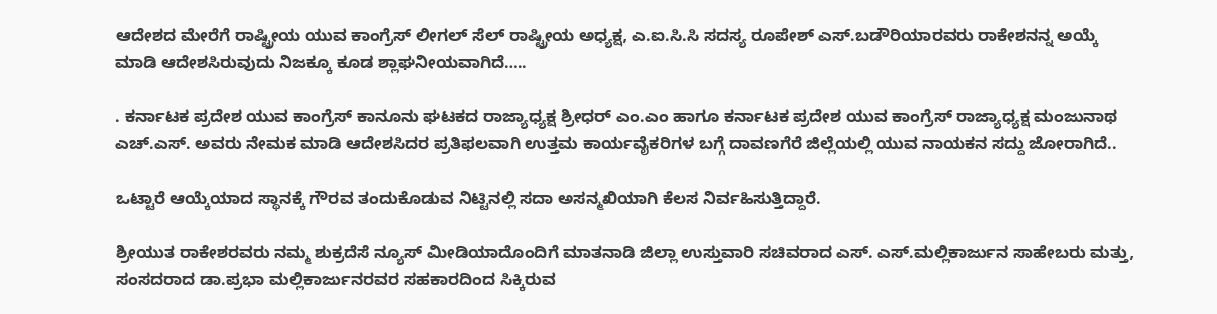ಆದೇಶದ ಮೇರೆಗೆ ರಾಷ್ಟ್ರೀಯ ಯುವ ಕಾಂಗ್ರೆಸ್ ಲೀಗಲ್ ಸೆಲ್ ರಾಷ್ಟ್ರೀಯ ಅಧ್ಯಕ್ಷ, ಎ.ಐ.ಸಿ.ಸಿ ಸದಸ್ಯ ರೂಪೇಶ್ ಎಸ್.ಬಡೌರಿಯಾರವರು ರಾಕೇಶನನ್ನ ಅಯ್ಕೆ ಮಾಡಿ ಆದೇಶಸಿರುವುದು ನಿಜಕ್ಕೂ ಕೂಡ ಶ್ಲಾಘನೀಯವಾಗಿದೆ…..

. ಕರ್ನಾಟಕ ಪ್ರದೇಶ ಯುವ ಕಾಂಗ್ರೆಸ್ ಕಾನೂನು ಘಟಕದ ರಾಜ್ಯಾಧ್ಯಕ್ಷ ಶ್ರೀಧರ್ ಎಂ.ಎಂ ಹಾಗೂ ಕರ್ನಾಟಕ ಪ್ರದೇಶ ಯುವ ಕಾಂಗ್ರೆಸ್ ರಾಜ್ಯಾಧ್ಯಕ್ಷ ಮಂಜುನಾಥ ಎಚ್.ಎಸ್. ಅವರು ನೇಮಕ ಮಾಡಿ ಆದೇಶಸಿದರ ಪ್ರತಿಫಲವಾಗಿ ಉತ್ತಮ ಕಾರ್ಯವೈಕರಿಗಳ ಬಗ್ಗೆ ದಾವಣಗೆರೆ ಜಿಲ್ಲೆಯಲ್ಲಿ ಯುವ ನಾಯಕನ ಸದ್ದು ಜೋರಾಗಿದೆ..

ಒಟ್ಟಾರೆ ಆಯ್ಕೆಯಾದ ಸ್ಥಾನಕ್ಕೆ ಗೌರವ ತಂದುಕೊಡುವ ನಿಟ್ಟಿನಲ್ಲಿ ಸದಾ ಅಸನ್ಮಖಿಯಾಗಿ ಕೆಲಸ ನಿರ್ವಹಿಸುತ್ತಿದ್ದಾರೆ.

ಶ್ರೀಯುತ ರಾಕೇಶರವರು ನಮ್ಮ ಶುಕ್ರದೆಸೆ ನ್ಯೂಸ್ ಮೀಡಿಯಾದೊಂದಿಗೆ ಮಾತನಾಡಿ ಜಿಲ್ಲಾ ಉಸ್ತುವಾರಿ ಸಚಿವರಾದ ಎಸ್. ಎಸ್.ಮಲ್ಲಿಕಾರ್ಜುನ ಸಾಹೇಬರು ಮತ್ತು, ಸಂಸದರಾದ ಡಾ.ಪ್ರಭಾ ಮಲ್ಲಿಕಾರ್ಜುನರವರ ಸಹಕಾರದಿಂದ ಸಿಕ್ಕಿರುವ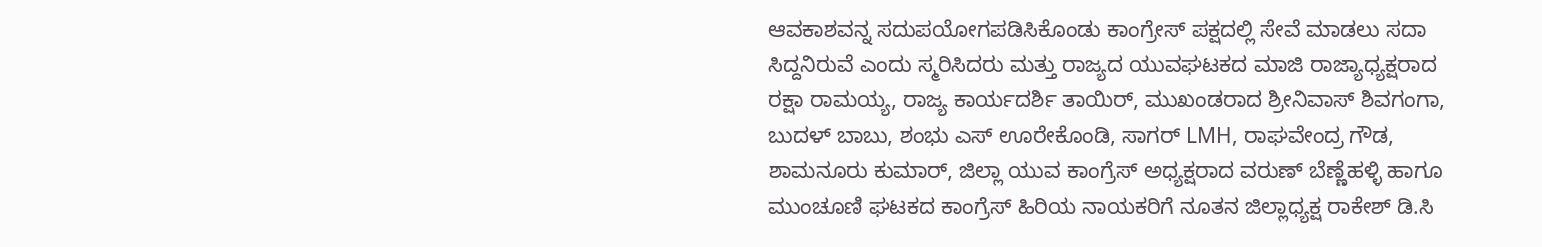ಆವಕಾಶವನ್ನ ಸದುಪಯೋಗಪಡಿಸಿಕೊಂಡು ಕಾಂಗ್ರೇಸ್ ಪಕ್ಷದಲ್ಲಿ ಸೇವೆ ಮಾಡಲು ಸದಾ ಸಿದ್ದನಿರುವೆ ಎಂದು ಸ್ಮರಿಸಿದರು ಮತ್ತು ರಾಜ್ಯದ ಯುವಘಟಕದ ಮಾಜಿ ರಾಜ್ಯಾಧ್ಯಕ್ಷರಾದ ರಕ್ಷಾ ರಾಮಯ್ಯ, ರಾಜ್ಯ ಕಾರ್ಯದರ್ಶಿ ತಾಯಿರ್, ಮುಖಂಡರಾದ ಶ್ರೀನಿವಾಸ್ ಶಿವಗಂಗಾ, ಬುದಳ್ ಬಾಬು, ಶಂಭು ಎಸ್ ಊರೇಕೊಂಡಿ, ಸಾಗರ್ LMH, ರಾಘವೇಂದ್ರ ಗೌಡ, ಶಾಮನೂರು ಕುಮಾರ್, ಜಿಲ್ಲಾ ಯುವ ಕಾಂಗ್ರೆಸ್ ಅಧ್ಯಕ್ಷರಾದ ವರುಣ್ ಬೆಣ್ಣೆಹಳ್ಳಿ ಹಾಗೂ ಮುಂಚೂಣಿ ಘಟಕದ ಕಾಂಗ್ರೆಸ್ ಹಿರಿಯ ನಾಯಕರಿಗೆ ನೂತನ ಜಿಲ್ಲಾಧ್ಯಕ್ಷ ರಾಕೇಶ್ ಡಿ.ಸಿ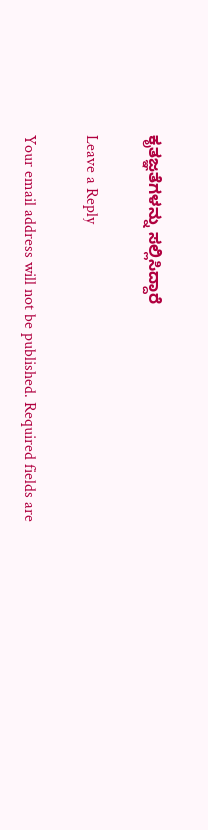ಕೃತಜ್ಞತೆಗಳನ್ನು ಸಲ್ಲಿಸಿದ್ದಾರೆ

Leave a Reply

Your email address will not be published. Required fields are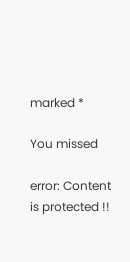marked *

You missed

error: Content is protected !!